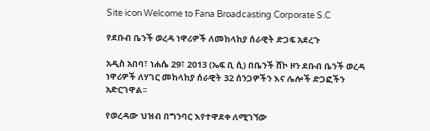Site icon Welcome to Fana Broadcasting Corporate S.C

የደቡብ ቤንች ወረዳ ነዋሪዎች ለመከላከያ ሰራዊት ድጋፍ አደረጉ

አዲስ አበባ፣ ነሐሴ 29፣ 2013 (ኤፍ ቢ ሲ) በቤንች ሸኮ ዞን ደቡብ ቤንች ወረዳ ነዋሪዎች ለሃገር መከላከያ ሰራዊት 32 ሰንጋዎችን እና ሌሎች ድጋፎችን አድርገዋል፡፡

የወረዳው ህዝብ በግንባር እየተዋደቀ ለሚገኘው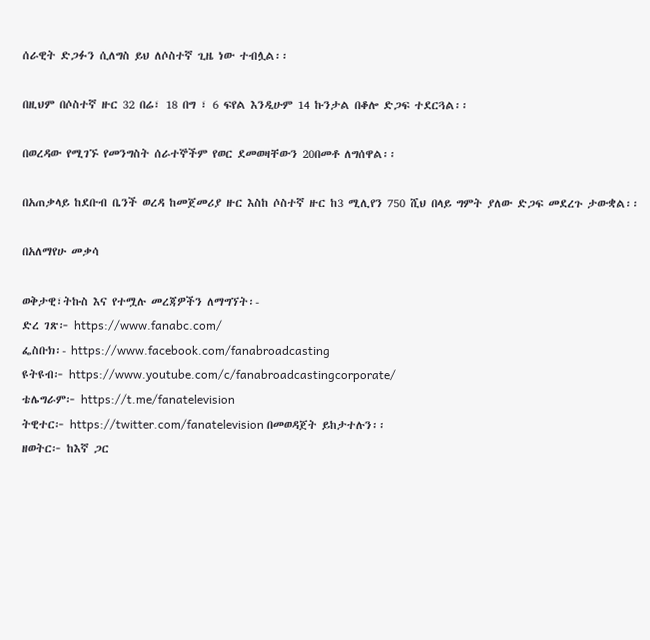ሰራዊት ድጋፉን ሲለግስ ይህ ለሶስተኛ ጊዜ ነው ተብሏል፡፡

በዚህም በሶስተኛ ዙር 32 በሬ፣ 18 በግ ፣ 6 ፍየል እንዲሁም 14 ኩንታል በቆሎ ድጋፍ ተደርጓል፡፡

በወረዳው የሚገኙ የመንግስት ሰራተኞችም የወር ደመወዛቸውን 20በመቶ ለግሰዋል፡፡

በአጠቃላይ ከደቡብ ቤንች ወረዳ ከመጀመሪያ ዙር እስከ ሶስተኛ ዙር ከ3 ሚሊየን 750 ሺህ በላይ ግምት ያለው ድጋፍ መደረጉ ታውቋል፡፡

በአለማየሁ መቃሳ

ወቅታዊ፣ትኩስ እና የተሟሉ መረጃዎችን ለማግኘት፡-
ድረ ገጽ፦ https://www.fanabc.com/
ፌስቡክ፡- https://www.facebook.com/fanabroadcasting
ዩትዩብ፦ https://www.youtube.com/c/fanabroadcastingcorporate/
ቴሌግራም፦ https://t.me/fanatelevision
ትዊተር፦ https://twitter.com/fanatelevision በመወዳጀት ይከታተሉን፡፡
ዘወትር፦ ከእኛ ጋር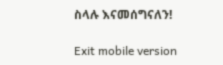ስላሉ እናመሰግናለን!

Exit mobile version